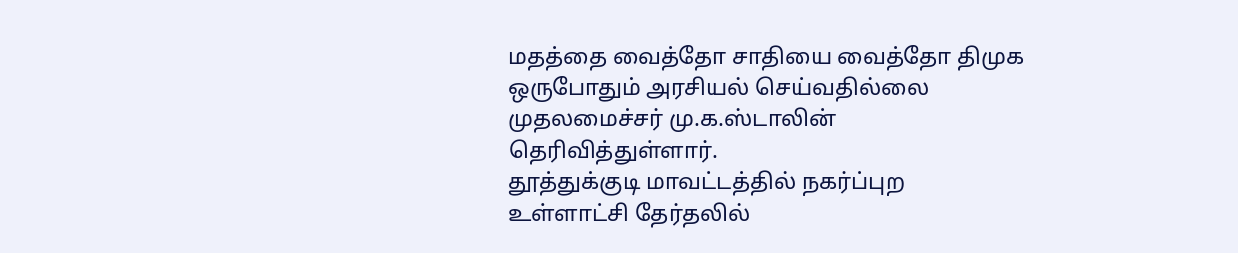மதத்தை வைத்தோ சாதியை வைத்தோ திமுக ஒருபோதும் அரசியல் செய்வதில்லை முதலமைச்சர் மு.க.ஸ்டாலின் தெரிவித்துள்ளார்.
தூத்துக்குடி மாவட்டத்தில் நகர்ப்புற உள்ளாட்சி தேர்தலில்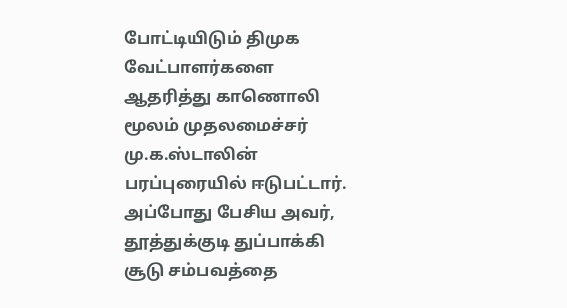போட்டியிடும் திமுக வேட்பாளர்களை ஆதரித்து காணொலி மூலம் முதலமைச்சர் மு.க.ஸ்டாலின் பரப்புரையில் ஈடுபட்டார். அப்போது பேசிய அவர், தூத்துக்குடி துப்பாக்கி சூடு சம்பவத்தை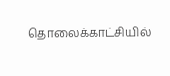தொலைக்காட்சியில்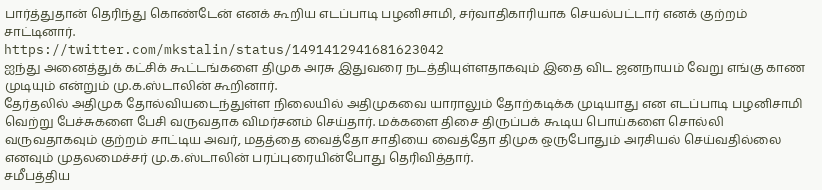பார்த்துதான் தெரிந்து கொண்டேன் எனக் கூறிய எடப்பாடி பழனிசாமி, சர்வாதிகாரியாக செயல்பட்டார் எனக் குற்றம் சாட்டினார்.
https://twitter.com/mkstalin/status/1491412941681623042
ஐந்து அனைத்துக் கட்சிக் கூட்டங்களை திமுக அரசு இதுவரை நடத்தியுள்ளதாகவும் இதை விட ஜனநாயம் வேறு எங்கு காண முடியும் என்றும் மு.க.ஸ்டாலின் கூறினார்.
தேர்தலில் அதிமுக தோல்வியடைந்துள்ள நிலையில் அதிமுகவை யாராலும் தோற்கடிக்க முடியாது என எடப்பாடி பழனிசாமி வெற்று பேச்சுகளை பேசி வருவதாக விமர்சனம் செய்தார். மக்களை திசை திருப்பக் கூடிய பொய்களை சொல்லி வருவதாகவும் குற்றம் சாட்டிய அவர், மதத்தை வைத்தோ சாதியை வைத்தோ திமுக ஒருபோதும் அரசியல் செய்வதில்லை எனவும் முதலமைச்சர் மு.க.ஸ்டாலின் பரப்புரையின்போது தெரிவித்தார்.
சமீபத்திய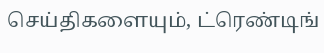செய்திகளையும், ட்ரெண்டிங்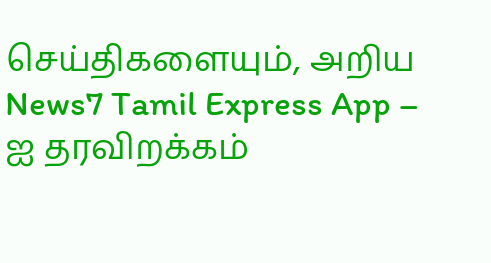செய்திகளையும், அறிய News7 Tamil Express App – ஐ தரவிறக்கம்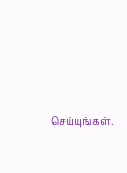செய்யுங்கள்.